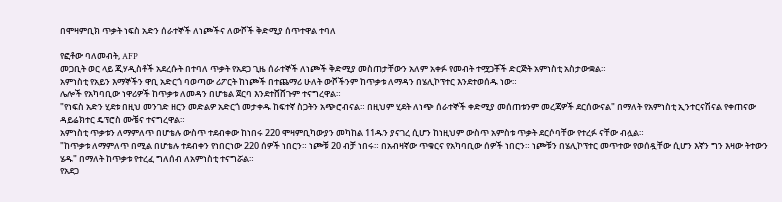በሞዛምቢክ ጥቃት ነፍስ አድን ሰራተኞች ለነጮችና ለውሾች ቅድሚያ ሰጥተዋል ተባለ

የፎቶው ባለመብት, AFP
መጋቢት ወር ላይ ጂሃዲስቶች አደረሱት በተባለ ጥቃት የአደጋ ጊዜ ሰራተኞች ለነጮች ቅድሚያ መስጠታቸውን አለም አቀፉ የመብት ተሟጋቾች ድርጅት አምነስቲ አስታውቋል።
አምነስቲ የአይን እማኞችን ዋቢ አድርጎ ባወጣው ሪፖርት ከነጮች በተጨማሪ ሁለት ውሾችንም ከጥቃቱ ለማዳን በሄሊኮፕተር እንደተወሰዱ ነው።
ሌሎች የአካባቢው ነዋሪዎች ከጥቃቱ ለመዳን በሆቴል ጀርባ እንደተሸሸጉም ተናግረዋል።
"የነፍስ አድን ሂደቱ በዚህ መንገድ ዘርን መድልዎ አድርጎ መታቀዱ ከፍተኛ ስጋትን አጭሮብናል። በዚህም ሂደት ለነጭ ሰራተኞች ቀድሚያ መሰጠቱንም መረጃዎች ደርሰውናል" በማለት የአምነስቲ ኢንተርናሽናል የቀጠናው ዳይሬክተር ዴፕሮስ ሙቼና ተናግረዋል።
አምነስቲ ጥቃቱን ለማምለጥ በሆቴሉ ውስጥ ተደብቀው ከነበሩ 220 ሞዛምቢካውያን መካከል 11ዱን ያናገረ ሲሆን ከነዚህም ውስጥ አምስቱ ጥቃት ደርሶባቸው የተረፉ ናቸው ብሏል።
"ከጥቃቱ ለማምለጥ በሚል በሆቴሉ ተደብቀን የነበርነው 220 ሰዎች ነበርን። ነጮቹ 20 ብቻ ነበሩ። በአብዛኛው ጥቁርና የአካባቢው ሰዎች ነበርን። ነጮቹን በሄሊኮፕተር መጥተው የወሰዷቸው ሲሆን እኛን ግን እዛው ትተውን ሄዱ" በማለት ከጥቃቱ የተረፈ ግለሰብ ለአምነስቲ ተናግሯል።
የአደጋ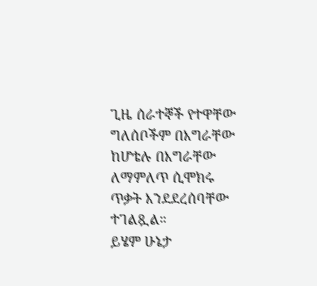ጊዜ ሰራተኞች የተዋቸው ግለሰቦችም በእግራቸው ከሆቴሉ በእግራቸው ለማምለጥ ሲሞክሩ ጥቃት እንደደረሰባቸው ተገልጿል።
ይሄም ሁኔታ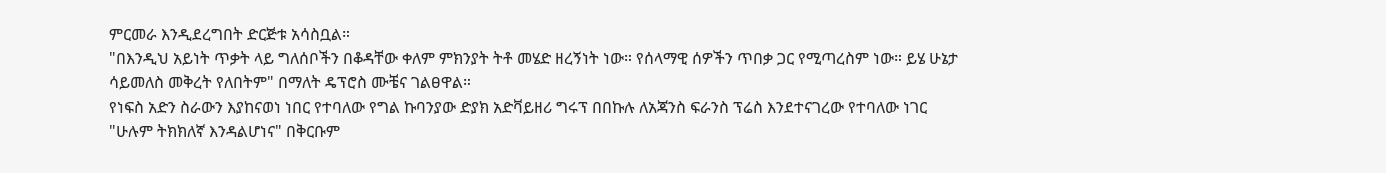ምርመራ እንዲደረግበት ድርጅቱ አሳስቧል።
"በእንዲህ አይነት ጥቃት ላይ ግለሰቦችን በቆዳቸው ቀለም ምክንያት ትቶ መሄድ ዘረኝነት ነው። የሰላማዊ ሰዎችን ጥበቃ ጋር የሚጣረስም ነው። ይሄ ሁኔታ ሳይመለስ መቅረት የለበትም" በማለት ዴፕሮስ ሙቼና ገልፀዋል።
የነፍስ አድን ስራውን እያከናወነ ነበር የተባለው የግል ኩባንያው ድያክ አድቫይዘሪ ግሩፕ በበኩሉ ለአጃንስ ፍራንስ ፕሬስ እንደተናገረው የተባለው ነገር "ሁሉም ትክክለኛ እንዳልሆነና" በቅርቡም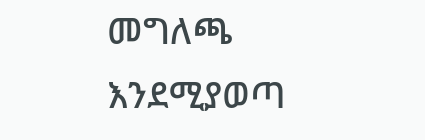መግለጫ እንደሚያወጣ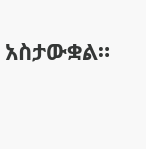አስታውቋል።